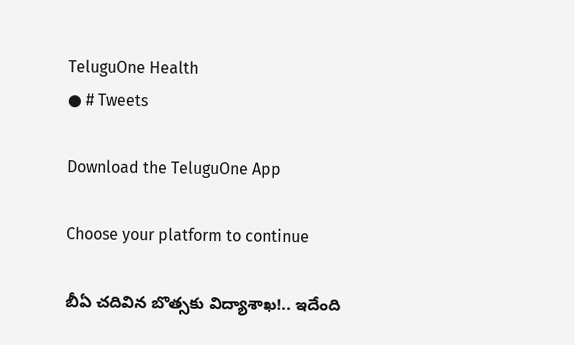TeluguOne Health
● # Tweets

Download the TeluguOne App

Choose your platform to continue

బీఏ చ‌దివిన బొత్సకు విద్యాశాఖ‌!.. ఇదేంది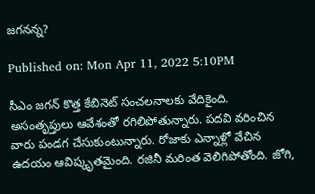జ‌గ‌న‌న్న‌?

Published on: Mon Apr 11, 2022 5:10PM

సీఎం జ‌గ‌న్‌ కొత్త కేబినెట్ సంచ‌ల‌నాల‌కు వేదికైంది. అసంతృప్తులు ఆవేశంతో ర‌గిలిపోతున్నారు. ప‌ద‌వి వ‌రించిన వారు పండ‌గ చేసుకుంటున్నారు. రోజాకు ఎన్నాళ్లో వేచిన ఉద‌యం ఆవిష్కృత‌మైంది. ర‌జినీ మ‌రింత వెలిగిపోతోంది. జోగి,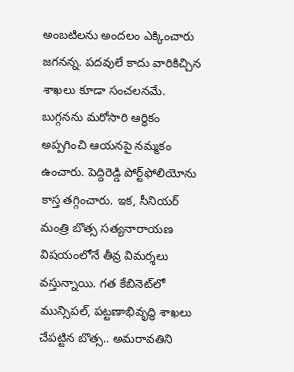అంబ‌టిల‌ను అంద‌లం ఎక్కించారు జ‌గ‌న‌న్న‌. ప‌ద‌వులే కాదు వారికిచ్చిన శాఖ‌లు కూడా సంచ‌ల‌న‌మే. బుగ్గ‌న‌ను మ‌రోసారి ఆర్థికం అప్ప‌గించి ఆయ‌న‌పై న‌మ్మ‌కం ఉంచారు. పెద్దిరెడ్డి పోర్ట్‌ఫోలియోను కాస్త త‌గ్గించారు. ఇక‌, సీనియ‌ర్ మంత్రి బొత్స స‌త్య‌నారాయ‌ణ విష‌యంలోనే తీవ్ర విమ‌ర్శ‌లు వ‌స్తున్నాయి. గ‌త కేబినెట్‌లో మున్సిప‌ల్‌, ప‌ట్ట‌ణాభివృద్ధి శాఖ‌లు చేప‌ట్టిన బొత్స‌.. అమ‌రావ‌తిని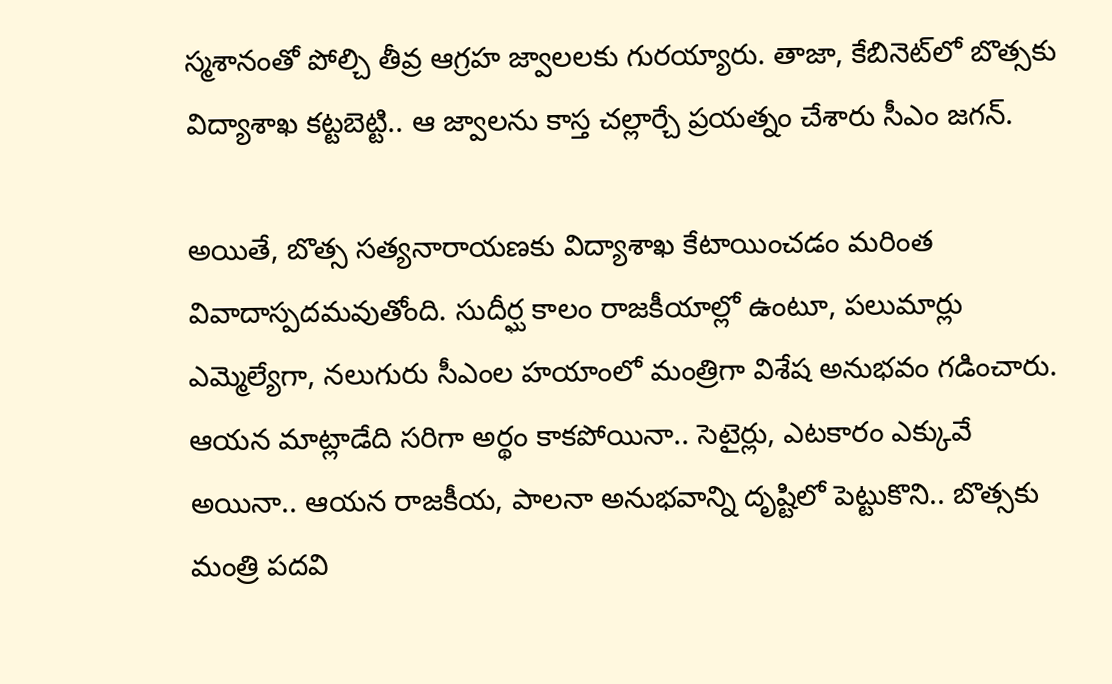స్మ‌శానంతో పోల్చి తీవ్ర ఆగ్ర‌హ జ్వాల‌ల‌కు గుర‌య్యారు. తాజా, కేబినెట్‌లో బొత్స‌కు విద్యాశాఖ క‌ట్ట‌బెట్టి.. ఆ జ్వాల‌ను కాస్త చ‌ల్లార్చే ప్ర‌య‌త్నం చేశారు సీఎం జ‌గ‌న్‌.

అయితే, బొత్స స‌త్య‌నారాయ‌ణ‌కు విద్యాశాఖ కేటాయించ‌డం మ‌రింత వివాదాస్ప‌ద‌మ‌వుతోంది. సుదీర్ఘ కాలం రాజ‌కీయాల్లో ఉంటూ, ప‌లుమార్లు ఎమ్మెల్యేగా, న‌లుగురు సీఎంల హ‌యాంలో మంత్రిగా విశేష అనుభ‌వం గ‌డించారు. ఆయ‌న మాట్లాడేది స‌రిగా అర్థం కాక‌పోయినా.. సెటైర్లు, ఎట‌కారం ఎక్కువే అయినా.. ఆయ‌న రాజ‌కీయ‌, పాల‌నా అనుభ‌వాన్ని దృష్టిలో పెట్టుకొని.. బొత్స‌కు మంత్రి ప‌ద‌వి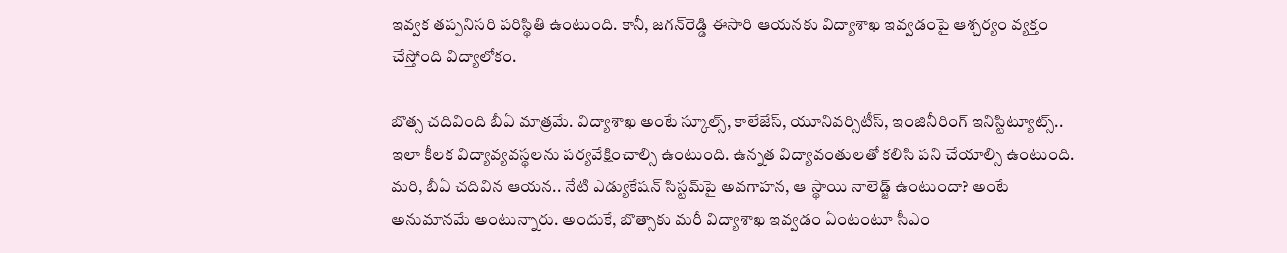ఇవ్వ‌క త‌ప్ప‌నిస‌రి ప‌రిస్థితి ఉంటుంది. కానీ, జ‌గ‌న్‌రెడ్డి ఈసారి ఆయ‌న‌కు విద్యాశాఖ ఇవ్వ‌డంపై ఆశ్చ‌ర్యం వ్య‌క్తం చేస్తోంది విద్యాలోకం.

బొత్స చ‌దివింది బీఏ మాత్ర‌మే. విద్యాశాఖ అంటే స్కూల్స్‌, కాలేజేస్‌, యూనివ‌ర్సిటీస్‌, ఇంజినీరింగ్ ఇనిస్టిట్యూట్స్‌.. ఇలా కీల‌క విద్యావ్య‌వ‌స్థ‌ల‌ను ప‌ర్య‌వేక్షించాల్సి ఉంటుంది. ఉన్న‌త విద్యావంతుల‌తో క‌లిసి ప‌ని చేయాల్సి ఉంటుంది. మ‌రి, బీఏ చ‌దివిన ఆయ‌న‌.. నేటి ఎడ్యుకేష‌న్ సిస్ట‌మ్‌పై అవ‌గాహ‌న‌, ఆ స్థాయి నాలెడ్జ్ ఉంటుందా? అంటే అనుమాన‌మే అంటున్నారు. అందుకే, బొత్సాకు మ‌రీ విద్యాశాఖ ఇవ్వ‌డం ఏంటంటూ సీఎం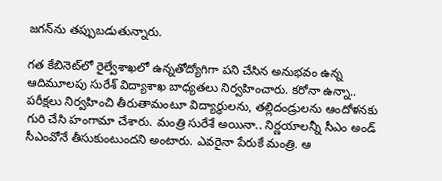జ‌గ‌న్‌ను త‌ప్పుబ‌డుతున్నారు.

గ‌త కేబినెట్‌లో రైల్వేశాఖ‌లో ఉన్న‌తోద్యోగిగా ప‌ని చేసిన అనుభ‌వం ఉన్న ఆదిమూల‌పు సురేశ్ విద్యాశాఖ బాధ్య‌త‌లు నిర్వ‌హించారు. క‌రోనా ఉన్నా.. ప‌రీక్ష‌లు నిర్వ‌హించి తీరుతామంటూ విద్యార్థుల‌ను, త‌ల్లిదండ్రుల‌ను ఆందోళ‌న‌కు గురి చేసి హంగామా చేశారు. మంత్రి సురేశే అయినా.. నిర్ణ‌యాల‌న్నీ సీఎం అండ్ సీఎంవోనే తీసుకుంటుంద‌ని అంటారు. ఎవ‌రైనా పేరుకే మంత్రి. ఆ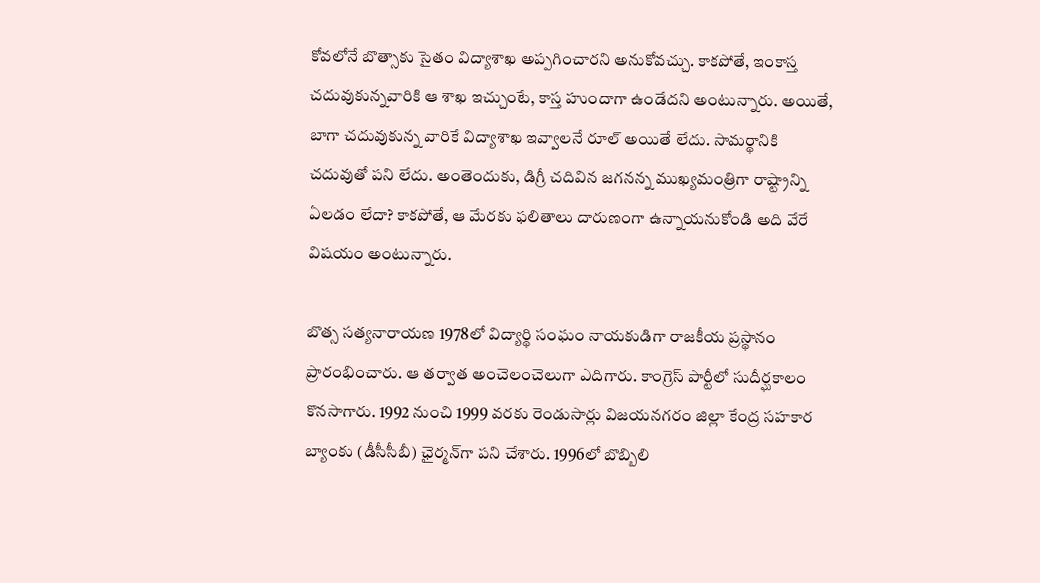కోవ‌లోనే బొత్సాకు సైతం విద్యాశాఖ అప్ప‌గించార‌ని అనుకోవ‌చ్చు. కాక‌పోతే, ఇంకాస్త చ‌దువుకున్న‌వారికి ఆ శాఖ ఇచ్చుంటే, కాస్త హుందాగా ఉండేద‌ని అంటున్నారు. అయితే, బాగా చ‌దువుకున్న వారికే విద్యాశాఖ ఇవ్వాల‌నే రూల్ అయితే లేదు. సామ‌ర్థానికి చ‌దువుతో ప‌ని లేదు. అంతెందుకు, డిగ్రీ చ‌దివిన జ‌గ‌న‌న్న ముఖ్య‌మంత్రిగా రాష్ట్రాన్ని ఏల‌డం లేదా? కాక‌పోతే, ఆ మేర‌కు ఫ‌లితాలు దారుణంగా ఉన్నాయ‌నుకోండి అది వేరే విష‌యం అంటున్నారు.

బొత్స స‌త్య‌నారాయ‌ణ‌ 1978లో విద్యార్థి సంఘం నాయకుడిగా రాజ‌కీయ ప్ర‌స్థానం ప్రారంభించారు. ఆ త‌ర్వాత అంచెలంచెలుగా ఎదిగారు. కాంగ్రెస్‌ పార్టీలో సుదీర్ఘకాలం కొనసాగారు. 1992 నుంచి 1999 వరకు రెండుసార్లు విజయనగరం జిల్లా కేంద్ర సహకార బ్యాంకు (డీసీసీబీ) ఛైర్మన్‌గా పని చేశారు. 1996లో బొబ్బిలి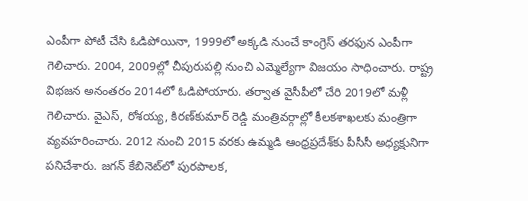ఎంపీగా పోటీ చేసి ఓడిపోయినా, 1999లో అక్కడి నుంచే కాంగ్రెస్‌ తరఫున ఎంపీగా గెలిచారు. 2004, 2009ల్లో చీపురుపల్లి నుంచి ఎమ్మెల్యేగా విజ‌యం సాధించారు. రాష్ట్ర విభజన అనంతరం 2014లో ఓడిపోయారు. తర్వాత వైసీపీలో చేరి 2019లో మళ్లీ గెలిచారు. వైఎస్‌, రోశయ్య, కిరణ్‌కుమార్‌ రెడ్డి మంత్రివర్గాల్లో కీలకశాఖలకు మంత్రిగా వ్యవహరించారు. 2012 నుంచి 2015 వరకు ఉమ్మడి ఆంధ్రప్రదేశ్‌కు పీసీసీ అధ్యక్షునిగా పనిచేశారు. జగన్‌ కేబినెట్‌లో పురపాలక,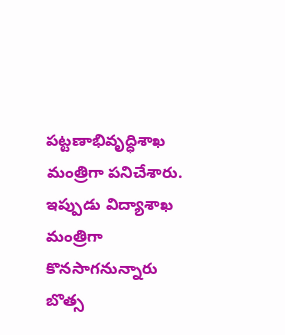పట్టణాభివృద్ధిశాఖ మంత్రిగా పనిచేశారు. ఇప్పుడు విద్యాశాఖ మంత్రిగా కొన‌సాగ‌నున్నారు బొత్స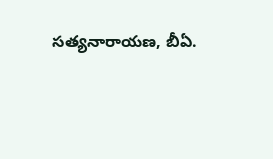స‌త్య‌నారాయ‌ణ, బీఏ.